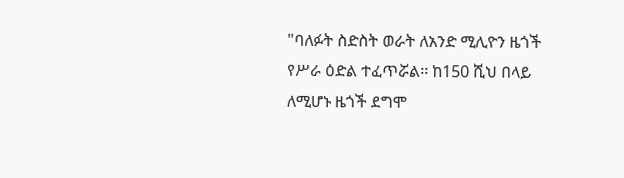"ባለፉት ስድስት ወራት ለአንድ ሚሊዮን ዜጎች የሥራ ዕድል ተፈጥሯል፡፡ ከ150 ሺህ በላይ ለሚሆኑ ዜጎች ደግሞ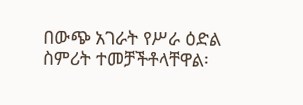በውጭ አገራት የሥራ ዕድል ስምሪት ተመቻችቶላቸዋል፡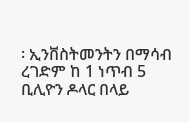፡ ኢንቨስትመንትን በማሳብ ረገድም ከ 1 ነጥብ 5 ቢሊዮን ዶላር በላይ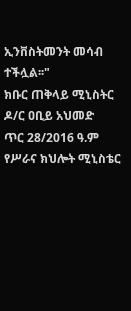ኢንቨስትመንት መሳብ ተችሏል፡፡"
ክቡር ጠቅላይ ሚኒስትር ዶ/ር ዐቢይ አህመድ
ጥር 28/2016 ዓ.ም የሥራና ክህሎት ሚኒስቴር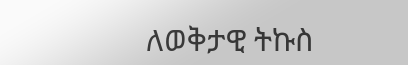ለወቅታዊ ትኩስ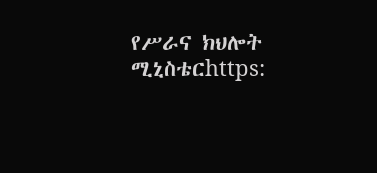የሥራና ክህሎት ሚኒስቴርhttps: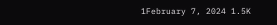1February 7, 2024 1.5K